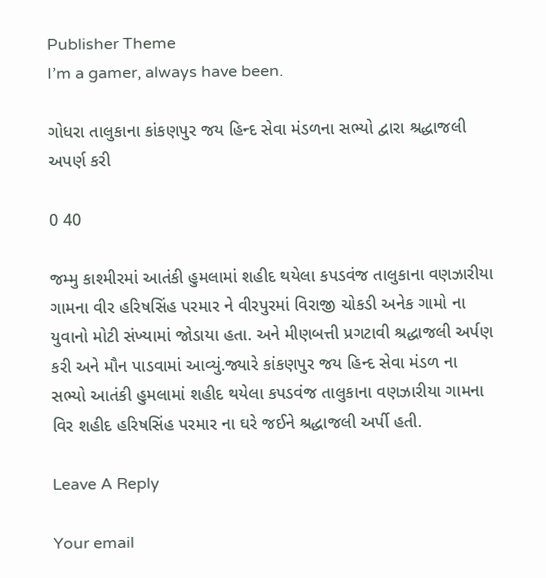Publisher Theme
I’m a gamer, always have been.

ગોધરા તાલુકાના કાંકણપુર જય હિન્દ સેવા મંડળના સભ્યો દ્વારા શ્રદ્ધાજલી અપર્ણ કરી

0 40

જમ્મુ કાશ્મીરમાં આતંકી હુમલામાં શહીદ થયેલા કપડવંજ તાલુકાના વણઝારીયા ગામના વીર હરિષસિંહ પરમાર ને વીરપુરમાં વિરાજી ચોકડી અનેક ગામો ના યુવાનો મોટી સંખ્યામાં જોડાયા હતા. અને મીણબત્તી પ્રગટાવી શ્રદ્ધાજલી અર્પણ કરી અને મૌન પાડવામાં આવ્યું.જ્યારે કાંકણપુર જય હિન્દ સેવા મંડળ ના સભ્યો આતંકી હુમલામાં શહીદ થયેલા કપડવંજ તાલુકાના વણઝારીયા ગામના વિર શહીદ હરિષસિંહ પરમાર ના ઘરે જઈને શ્રદ્ધાજલી અર્પી હતી.

Leave A Reply

Your email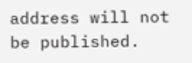address will not be published.